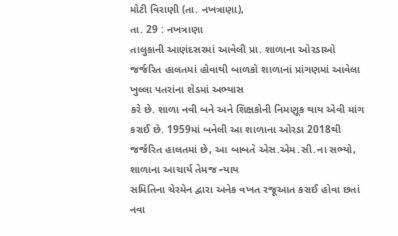મોટી વિરાણી (તા. નખત્રાણા),
તા. 29 : નખત્રાણા
તાલુકાની આણંદસરમાં આવેલી પ્રા. શાળાના ઓરડાઓ
જર્જરિત હાલતમાં હોવાથી બાળકો શાળાનાં પ્રાંગણમાં આવેલા ખુલ્લા પતરાંના શેડમાં અભ્યાસ
કરે છે. શાળા નવી બને અને શિક્ષકોની નિમણૂક થાય એવી માંગ કરાઈ છે. 1959માં બનેલી આ શાળાના ઓરડા 2018થી જર્જરિત હાલતમાં છે, આ બાબતે એસ.એમ.સી.ના સભ્યો, શાળાના આચાર્ય તેમજ ન્યાય
સમિતિના ચેરમેન દ્વારા અનેક વખત રજૂઆત કરાઈ હોવા છતાં નવા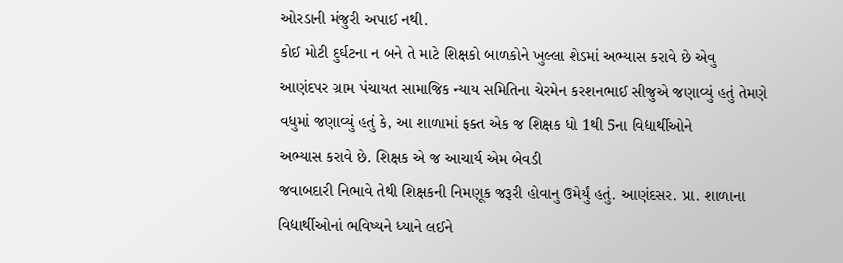ઓરડાની મંજુરી અપાઈ નથી.
કોઈ મોટી દુર્ઘટના ન બને તે માટે શિક્ષકો બાળકોને ખુલ્લા શેડમાં અભ્યાસ કરાવે છે એવુ
આણંદપર ગ્રામ પંચાયત સામાજિક ન્યાય સમિતિના ચેરમેન કરશનભાઈ સીજુએ જણાવ્યું હતું તેમણે વધુમાં જણાવ્યું હતું કે, આ શાળામાં ફક્ત એક જ શિક્ષક ધો 1થી 5ના વિદ્યાર્થીઓને
અભ્યાસ કરાવે છે. શિક્ષક એ જ આચાર્ય એમ બેવડી
જવાબદારી નિભાવે તેથી શિક્ષકની નિમણૂક જરૂરી હોવાનુ ઉમેર્યું હતું. આણંદસર. પ્રા. શાળાના
વિદ્યાર્થીઓનાં ભવિષ્યને ધ્યાને લઈને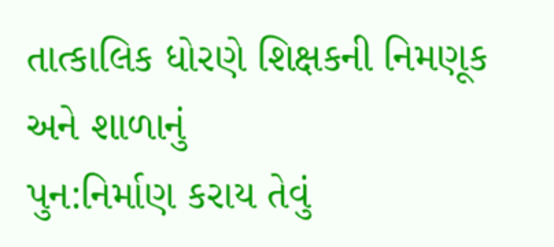તાત્કાલિક ધોરણે શિક્ષકની નિમણૂક અને શાળાનું
પુન:નિર્માણ કરાય તેવું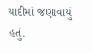યાદીમાં જણાવાયું હતું.